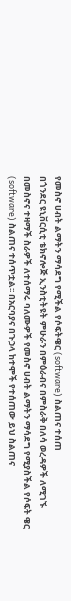የመስኖ ሀብት ልማትን ማሳደግ የሚችል የሶፍትዌር (software) ስልጠና ተሰጠ
በጎንደር ዩኒቨርሲቲ ቴክኖሎጅ ኢንስቲትዩት ምሁራን በምዕራብና በምስራቅ በለሳ ወረዳዎች ለሚገኙ በመስኖና ተዛማች ስራዎች ለተሰማሩ ባለሙዎች የመስኖ ሀብት ልማትን ማሳደግ የሚያስችል የሶፍት ዌር (software) ስልጠና ተሰጥቷል፡፡ በአርባያና በጉኃላ ከተሞች የተሰጠው ይህ ስልጠና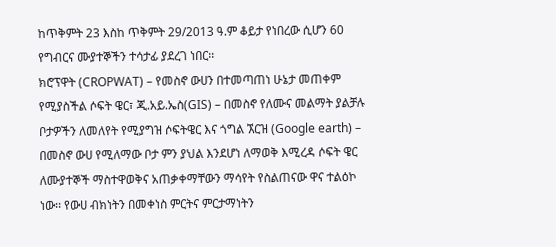ከጥቅምት 23 እስከ ጥቅምት 29/2013 ዓ.ም ቆይታ የነበረው ሲሆን 60 የግብርና ሙያተኞችን ተሳታፊ ያደረገ ነበር፡፡
ክሮፕዋት (CROPWAT) – የመስኖ ውሀን በተመጣጠነ ሁኔታ መጠቀም የሚያስችል ሶፍት ዌር፣ ጂ.አይ.ኤስ(GIS) – በመስኖ የለሙና መልማት ያልቻሉ ቦታዎችን ለመለየት የሚያግዝ ሶፍትዌር እና ጎግል ኧርዝ (Google earth) – በመስኖ ውሀ የሚለማው ቦታ ምን ያህል እንደሆነ ለማወቅ እሚረዳ ሶፍት ዌር ለሙያተኞች ማስተዋወቅና አጠቃቀማቸውን ማሳየት የስልጠናው ዋና ተልዕኮ ነው፡፡ የውሀ ብክነትን በመቀነስ ምርትና ምርታማነትን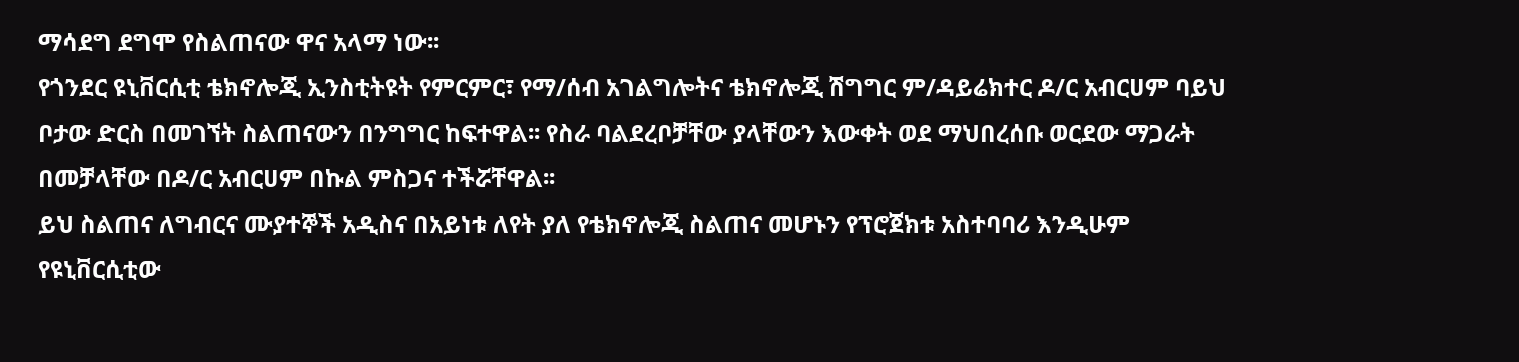ማሳደግ ደግሞ የስልጠናው ዋና አላማ ነው፡፡
የጎንደር ዩኒቨርሲቲ ቴክኖሎጂ ኢንስቲትዩት የምርምር፣ የማ/ሰብ አገልግሎትና ቴክኖሎጂ ሽግግር ም/ዳይሬክተር ዶ/ር አብርሀም ባይህ ቦታው ድርስ በመገኘት ስልጠናውን በንግግር ከፍተዋል፡፡ የስራ ባልደረቦቻቸው ያላቸውን እውቀት ወደ ማህበረሰቡ ወርደው ማጋራት በመቻላቸው በዶ/ር አብርሀም በኩል ምስጋና ተችሯቸዋል፡፡
ይህ ስልጠና ለግብርና ሙያተኞች አዲስና በአይነቱ ለየት ያለ የቴክኖሎጂ ስልጠና መሆኑን የፕሮጀክቱ አስተባባሪ እንዲሁም የዩኒቨርሲቲው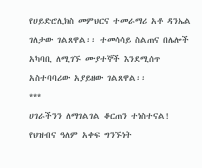የሀይድሮሊክስ መምህርና ተመራማሪ አቶ ዳንኤል ገለታው ገልጸዋል፡፡ ተመሳሳይ ስልጠና በሌሎች አካባቢ ለሚገኙ ሙያተኞች እንደሚሰጥ አስተባባሪው አያይዘው ገልጸዋል፡፡
***
ሀገራችንን ለማገልገል ቆርጠን ተነስተናል!
የህዝብና ዓለም አቀፍ ግንኙነት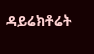ዳይሬክቶሬት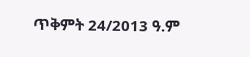ጥቅምት 24/2013 ዓ.ም